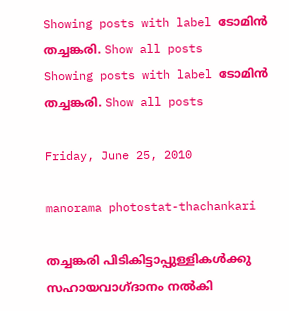Showing posts with label ടോമിന്‍ തച്ചങ്കരി. Show all posts
Showing posts with label ടോമിന്‍ തച്ചങ്കരി. Show all posts

Friday, June 25, 2010

manorama photostat-thachankari

തച്ചങ്കരി പിടികിട്ടാപ്പുള്ളികള്‍ക്കു സഹായവാഗ്ദാനം നല്‍കി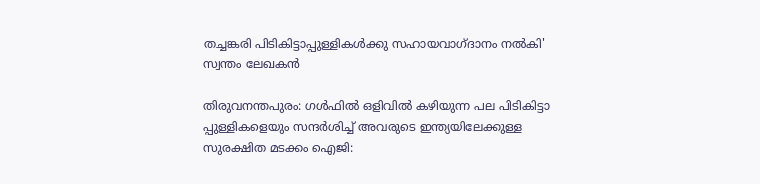തച്ചങ്കരി പിടികിട്ടാപ്പുള്ളികള്‍ക്കു സഹായവാഗ്ദാനം നല്‍കി'
സ്വന്തം ലേഖകന്‍

തിരുവനന്തപുരം: ഗള്‍ഫില്‍ ഒളിവില്‍ കഴിയുന്ന പല പിടികിട്ടാ പ്പുള്ളികളെയും സന്ദര്‍ശിച്ച് അവരുടെ ഇന്ത്യയിലേക്കുള്ള സുരക്ഷിത മടക്കം ഐജി: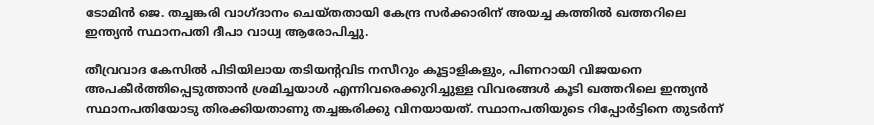ടോമിന്‍ ജെ. തച്ചങ്കരി വാഗ്ദാനം ചെയ്തതായി കേന്ദ്ര സര്‍ക്കാരിന് അയച്ച കത്തില്‍ ഖത്തറിലെ ഇന്ത്യന്‍ സ്ഥാനപതി ദീപാ വാധ്വ ആരോപിച്ചു.

തീവ്രവാദ കേസില്‍ പിടിയിലായ തടിയന്റവിട നസീറും കൂട്ടാളികളും, പിണറായി വിജയനെ അപകീര്‍ത്തിപ്പെടുത്താന്‍ ശ്രമിച്ചയാള്‍ എന്നിവരെക്കുറിച്ചുള്ള വിവരങ്ങള്‍ കൂടി ഖത്തറിലെ ഇന്ത്യന്‍ സ്ഥാനപതിയോടു തിരക്കിയതാണു തച്ചങ്കരിക്കു വിനയായത്. സ്ഥാനപതിയുടെ റിപ്പോര്‍ട്ടിനെ തുടര്‍ന്ന്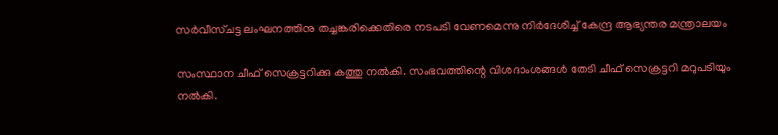സര്‍വീസ്ചട്ട ലംഘനത്തിനു തച്ചങ്കരിക്കെതിരെ നടപടി വേണമെന്നു നിര്‍ദേശിച്ച് കേന്ദ്ര ആഭ്യന്തര മന്ത്രാലയം

സംസ്ഥാന ചീഫ് സെക്രട്ടറിക്കു കത്തു നല്‍കി. സംഭവത്തിന്റെ വിശദാംശങ്ങള്‍ തേടി ചീഫ് സെക്രട്ടറി മറുപടിയും നല്‍കി.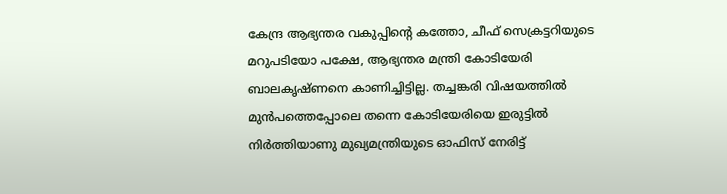കേന്ദ്ര ആഭ്യന്തര വകുപ്പിന്റെ കത്തോ, ചീഫ് സെക്രട്ടറിയുടെ മറുപടിയോ പക്ഷേ, ആഭ്യന്തര മന്ത്രി കോടിയേരി ബാലകൃഷ്ണനെ കാണിച്ചിട്ടില്ല. തച്ചങ്കരി വിഷയത്തില്‍ മുന്‍പത്തെപ്പോലെ തന്നെ കോടിയേരിയെ ഇരുട്ടില്‍ നിര്‍ത്തിയാണു മുഖ്യമന്ത്രിയുടെ ഓഫിസ് നേരിട്ട്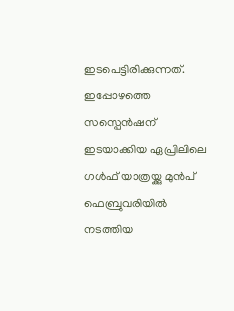ഇടപെട്ടിരിക്കുന്നത്. ഇപ്പോഴത്തെ സസ്പെന്‍ഷന് ഇടയാക്കിയ ഏപ്രിലിലെ ഗള്‍ഫ് യാത്രയ്ക്കു മുന്‍പ് ഫെബ്രുവരിയില്‍ നടത്തിയ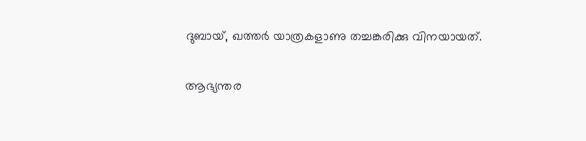ദുബായ്, ഖത്തര്‍ യാത്രകളാണു തച്ചങ്കരിക്കു വിനയായത്.

ആഭ്യന്തര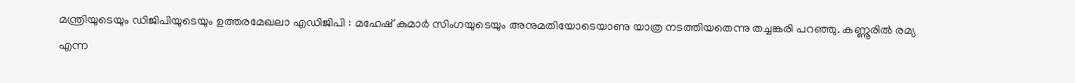മന്ത്രിയുടെയും ഡിജിപിയുടെയും ഉത്തരമേഖലാ എഡിജിപി : മഹേഷ് കുമാര്‍ സിംഗയുടെയും അനുമതിയോടെയാണു യാത്ര നടത്തിയതെന്നു തച്ചങ്കരി പറഞ്ഞു. കണ്ണൂരില്‍ രമ്യ എന്ന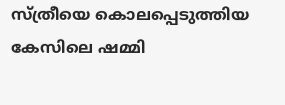സ്ത്രീയെ കൊലപ്പെടുത്തിയ കേസിലെ ഷമ്മി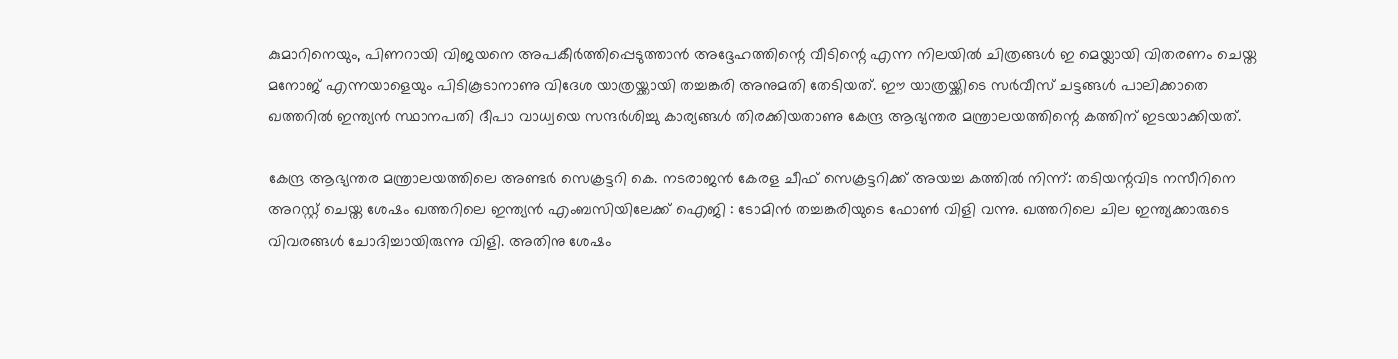കുമാറിനെയും, പിണറായി വിജയനെ അപകീര്‍ത്തിപ്പെടുത്താന്‍ അദ്ദേഹത്തിന്റെ വീടിന്റെ എന്ന നിലയില്‍ ചിത്രങ്ങള്‍ ഇ മെയ്ലായി വിതരണം ചെയ്ത മനോജ് എന്നയാളെയും പിടികൂടാനാണു വിദേശ യാത്രയ്ക്കായി തച്ചങ്കരി അനുമതി തേടിയത്. ഈ യാത്രയ്ക്കിടെ സര്‍വീസ് ചട്ടങ്ങള്‍ പാലിക്കാതെ ഖത്തറില്‍ ഇന്ത്യന്‍ സ്ഥാനപതി ദീപാ വാധ്വയെ സന്ദര്‍ശിച്ചു കാര്യങ്ങള്‍ തിരക്കിയതാണു കേന്ദ്ര ആഭ്യന്തര മന്ത്രാലയത്തിന്റെ കത്തിന് ഇടയാക്കിയത്.

കേന്ദ്ര ആഭ്യന്തര മന്ത്രാലയത്തിലെ അണ്ടര്‍ സെക്രട്ടറി കെ. നടരാജന്‍ കേരള ചീഫ് സെക്രട്ടറിക്ക് അയച്ച കത്തില്‍ നിന്ന്: തടിയന്റവിട നസീറിനെ അറസ്റ്റ് ചെയ്ത ശേഷം ഖത്തറിലെ ഇന്ത്യന്‍ എംബസിയിലേക്ക് ഐജി : ടോമിന്‍ തച്ചങ്കരിയുടെ ഫോണ്‍ വിളി വന്നു. ഖത്തറിലെ ചില ഇന്ത്യക്കാരുടെ വിവരങ്ങള്‍ ചോദിച്ചായിരുന്നു വിളി. അതിനു ശേഷം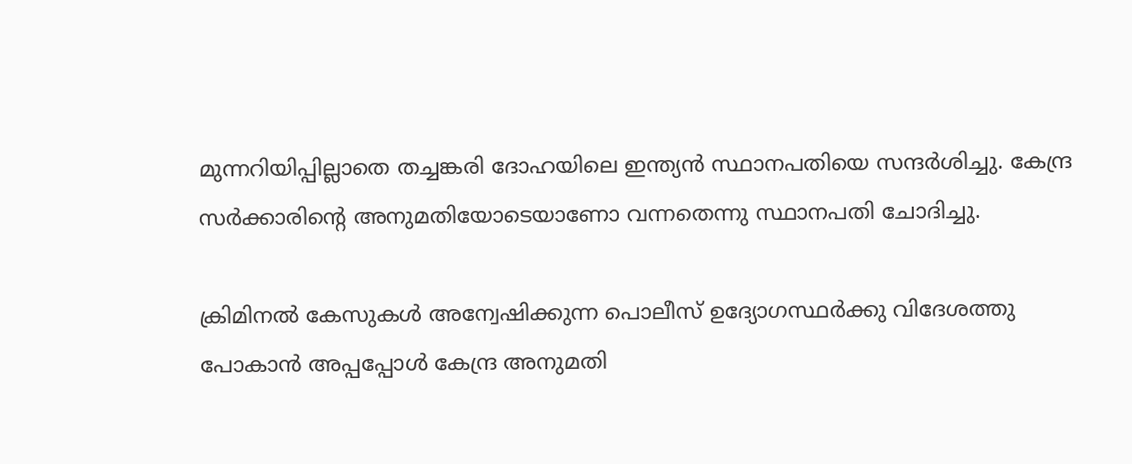മുന്നറിയിപ്പില്ലാതെ തച്ചങ്കരി ദോഹയിലെ ഇന്ത്യന്‍ സ്ഥാനപതിയെ സന്ദര്‍ശിച്ചു. കേന്ദ്ര സര്‍ക്കാരിന്റെ അനുമതിയോടെയാണോ വന്നതെന്നു സ്ഥാനപതി ചോദിച്ചു.

ക്രിമിനല്‍ കേസുകള്‍ അന്വേഷിക്കുന്ന പൊലീസ് ഉദ്യോഗസ്ഥര്‍ക്കു വിദേശത്തു പോകാന്‍ അപ്പപ്പോള്‍ കേന്ദ്ര അനുമതി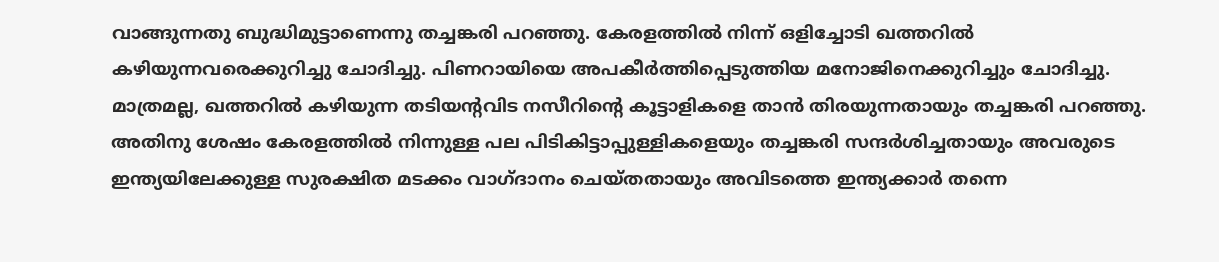വാങ്ങുന്നതു ബുദ്ധിമുട്ടാണെന്നു തച്ചങ്കരി പറഞ്ഞു. കേരളത്തില്‍ നിന്ന് ഒളിച്ചോടി ഖത്തറില്‍ കഴിയുന്നവരെക്കുറിച്ചു ചോദിച്ചു. പിണറായിയെ അപകീര്‍ത്തിപ്പെടുത്തിയ മനോജിനെക്കുറിച്ചും ചോദിച്ചു. മാത്രമല്ല, ഖത്തറില്‍ കഴിയുന്ന തടിയന്റവിട നസീറിന്റെ കൂട്ടാളികളെ താന്‍ തിരയുന്നതായും തച്ചങ്കരി പറഞ്ഞു. അതിനു ശേഷം കേരളത്തില്‍ നിന്നുള്ള പല പിടികിട്ടാപ്പുള്ളികളെയും തച്ചങ്കരി സന്ദര്‍ശിച്ചതായും അവരുടെ ഇന്ത്യയിലേക്കുള്ള സുരക്ഷിത മടക്കം വാഗ്ദാനം ചെയ്തതായും അവിടത്തെ ഇന്ത്യക്കാര്‍ തന്നെ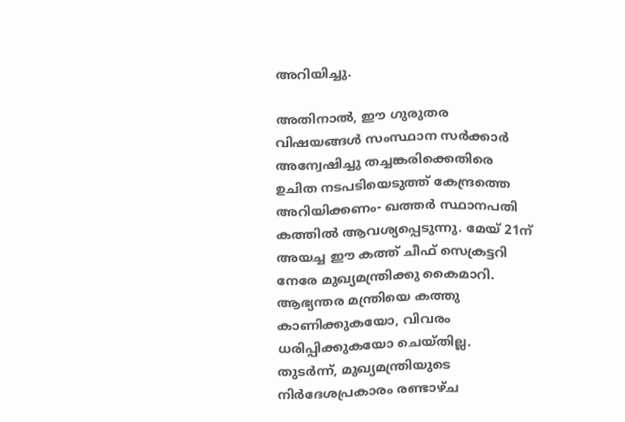അറിയിച്ചു.

അതിനാല്‍, ഈ ഗുരുതര വിഷയങ്ങള്‍ സംസ്ഥാന സര്‍ക്കാര്‍ അന്വേഷിച്ചു തച്ചങ്കരിക്കെതിരെ ഉചിത നടപടിയെടുത്ത് കേന്ദ്രത്തെ അറിയിക്കണം- ഖത്തര്‍ സ്ഥാനപതി കത്തില്‍ ആവശ്യപ്പെടുന്നു. മേയ് 21ന് അയച്ച ഈ കത്ത് ചീഫ് സെക്രട്ടറി നേരേ മുഖ്യമന്ത്രിക്കു കൈമാറി. ആഭ്യന്തര മന്ത്രിയെ കത്തു കാണിക്കുകയോ, വിവരം ധരിപ്പിക്കുകയോ ചെയ്തില്ല. തുടര്‍ന്ന്, മുഖ്യമന്ത്രിയുടെ നിര്‍ദേശപ്രകാരം രണ്ടാഴ്ച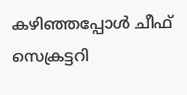കഴിഞ്ഞപ്പോള്‍ ചീഫ് സെക്രട്ടറി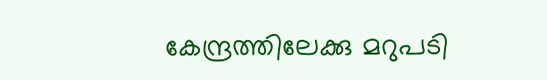കേന്ദ്രത്തിലേക്കു മറുപടി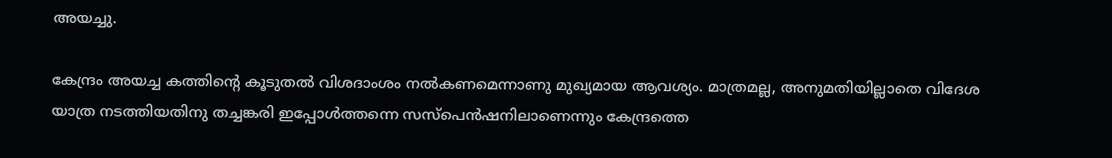അയച്ചു.

കേന്ദ്രം അയച്ച കത്തിന്റെ കൂടുതല്‍ വിശദാംശം നല്‍കണമെന്നാണു മുഖ്യമായ ആവശ്യം. മാത്രമല്ല, അനുമതിയില്ലാതെ വിദേശ യാത്ര നടത്തിയതിനു തച്ചങ്കരി ഇപ്പോള്‍ത്തന്നെ സസ്പെന്‍ഷനിലാണെന്നും കേന്ദ്രത്തെ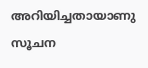അറിയിച്ചതായാണു സൂചന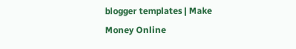blogger templates | Make Money Online